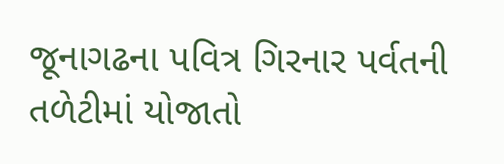જૂનાગઢના પવિત્ર ગિરનાર પર્વતની તળેટીમાં યોજાતો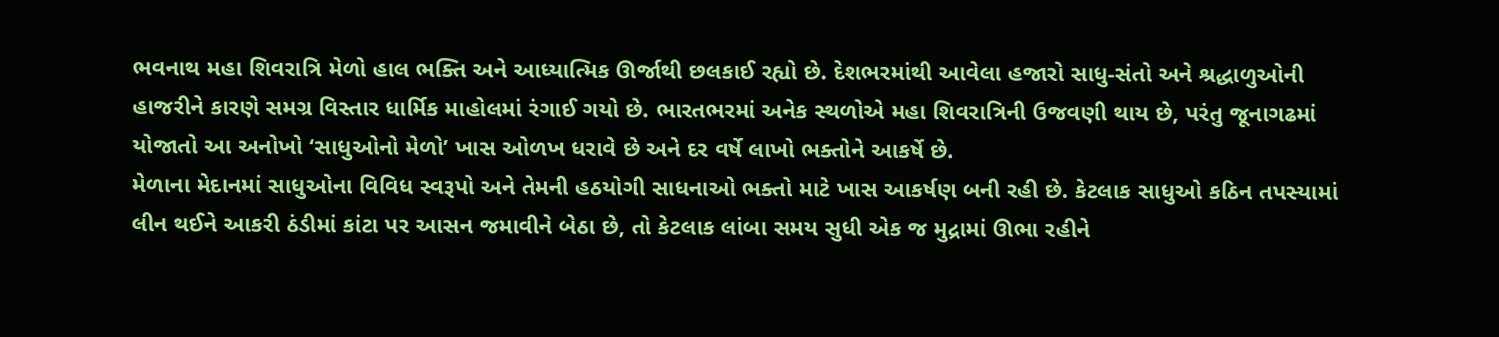ભવનાથ મહા શિવરાત્રિ મેળો હાલ ભક્તિ અને આધ્યાત્મિક ઊર્જાથી છલકાઈ રહ્યો છે. દેશભરમાંથી આવેલા હજારો સાધુ-સંતો અને શ્રદ્ધાળુઓની હાજરીને કારણે સમગ્ર વિસ્તાર ધાર્મિક માહોલમાં રંગાઈ ગયો છે. ભારતભરમાં અનેક સ્થળોએ મહા શિવરાત્રિની ઉજવણી થાય છે, પરંતુ જૂનાગઢમાં યોજાતો આ અનોખો ‘સાધુઓનો મેળો’ ખાસ ઓળખ ધરાવે છે અને દર વર્ષે લાખો ભક્તોને આકર્ષે છે.
મેળાના મેદાનમાં સાધુઓના વિવિધ સ્વરૂપો અને તેમની હઠયોગી સાધનાઓ ભક્તો માટે ખાસ આકર્ષણ બની રહી છે. કેટલાક સાધુઓ કઠિન તપસ્યામાં લીન થઈને આકરી ઠંડીમાં કાંટા પર આસન જમાવીને બેઠા છે, તો કેટલાક લાંબા સમય સુધી એક જ મુદ્રામાં ઊભા રહીને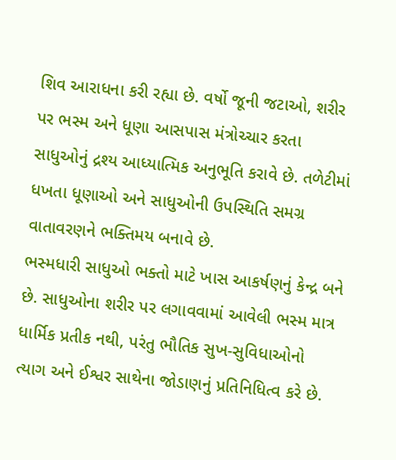શિવ આરાધના કરી રહ્યા છે. વર્ષો જૂની જટાઓ, શરીર પર ભસ્મ અને ધૂણા આસપાસ મંત્રોચ્ચાર કરતા સાધુઓનું દ્રશ્ય આધ્યાત્મિક અનુભૂતિ કરાવે છે. તળેટીમાં ધખતા ધૂણાઓ અને સાધુઓની ઉપસ્થિતિ સમગ્ર વાતાવરણને ભક્તિમય બનાવે છે.
ભસ્મધારી સાધુઓ ભક્તો માટે ખાસ આકર્ષણનું કેન્દ્ર બને છે. સાધુઓના શરીર પર લગાવવામાં આવેલી ભસ્મ માત્ર ધાર્મિક પ્રતીક નથી, પરંતુ ભૌતિક સુખ-સુવિધાઓનો ત્યાગ અને ઈશ્વર સાથેના જોડાણનું પ્રતિનિધિત્વ કરે છે.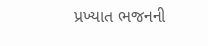પ્રખ્યાત ભજનની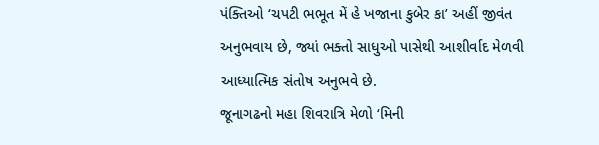પંક્તિઓ ‘ચપટી ભભૂત મેં હે ખજાના કુબેર કા’ અહીં જીવંત અનુભવાય છે, જ્યાં ભક્તો સાધુઓ પાસેથી આશીર્વાદ મેળવી આધ્યાત્મિક સંતોષ અનુભવે છે.
જૂનાગઢનો મહા શિવરાત્રિ મેળો ‘મિની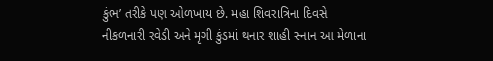કુંભ’ તરીકે પણ ઓળખાય છે. મહા શિવરાત્રિના દિવસે નીકળનારી રવેડી અને મૃગી કુંડમાં થનાર શાહી સ્નાન આ મેળાના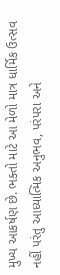મુખ્ય આકર્ષણ છે. ભક્તો માટે આ મેળો માત્ર ધાર્મિક ઉત્સવ નહીં પરંતુ આધ્યાત્મિક અનુભવ, પરંપરા અને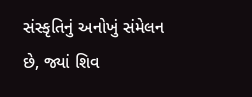સંસ્કૃતિનું અનોખું સંમેલન છે, જ્યાં શિવ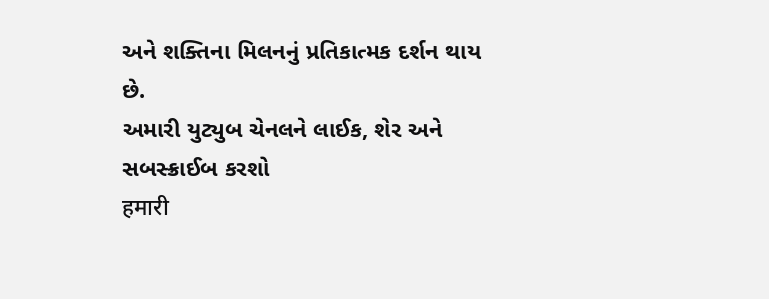અને શક્તિના મિલનનું પ્રતિકાત્મક દર્શન થાય છે.
અમારી યુટ્યુબ ચેનલને લાઈક, શેર અને સબસ્ક્રાઈબ કરશો
हमारी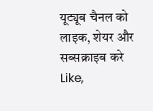यूट्यूब चैनल को लाइक, शेयर और सब्सक्राइब करे
Like,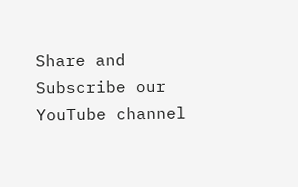Share and Subscribe our YouTube channel